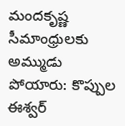మందకృష్ణ సీమాంధ్రులకు అమ్ముడు పోయారు: కొప్పుల ఈశ్వర్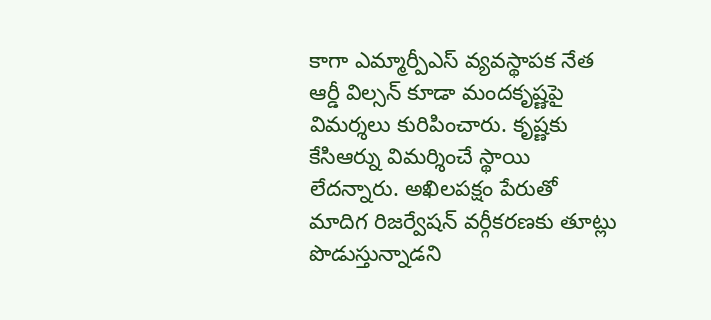కాగా ఎమ్మార్పీఎస్ వ్యవస్థాపక నేత ఆర్డీ విల్సన్ కూడా మందకృష్ణపై విమర్శలు కురిపించారు. కృష్ణకు కేసిఆర్ను విమర్శించే స్థాయి లేదన్నారు. అఖిలపక్షం పేరుతో మాదిగ రిజర్వేషన్ వర్గీకరణకు తూట్లు పొడుస్తున్నాడని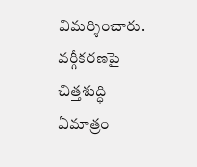విమర్శించారు. వర్గీకరణపై చిత్తశుద్ధి ఏమాత్రం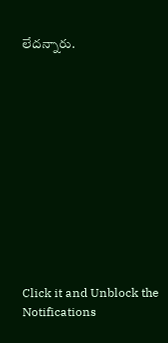లేదన్నారు.












Click it and Unblock the Notifications